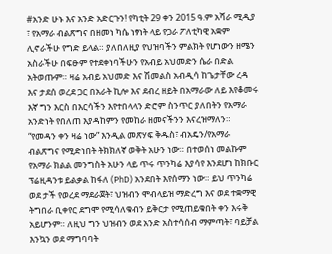#አንድ ሁኑ እና አንድ አድርጉን! የካቲት 29 ቀን 2015 ዓ.ም አሻራ ሚዲያ ፣ የአማራ ብልጽግና በዘመነ ካሴ ነፃነት ላይ የጋራ ፖለቲካዊ አቋም ሊኖራችሁ የግድ ይላል። ያለበለዚያ የህዝባችን ምልክት የሆነውን ዘሜን አስራችሁ በፍፁም የተደቀነባችሁን የአብይ አህመድን ሴራ በድል አትወጡም። ዛሬ አብይ አህመድ እና ሽመልስ አብዲሳ ከጌታቸው ረዳ እና ታደሰ ወረደ ጋር በአራት ኪሎ እና ደብረ ዘይት በአማራው ለይ እየቆመሩ እኛ ግን እርስ በእርሳችን እየተበላላን ድሮም ስንጥር ያለበትን የአማራ አንድነት የበለጠ እያዳከምን የመከራ ዘመናችንን እናረዝማለን። “የመዳን ቀን ዛሬ ነው” እንዲል መጽሃፍ ቅዱስ፣ ብአዴን/የአማራ ብልጽግና የሚድነበት ትክክለኛ ወቅት አሁን ነው። በተወሰነ መልኩም የአማራ ክልል መንግስት አሁን ላይ ጥሩ ጥንካሬ እያሳየ እንደሆነ ከክቡር ፕሬዚዳንቱ ይልቃል ከፋለ (PhD) አንደበት እየሰማን ነው። ይህ ጥንካሬ ወደ ታች የወረደ ማደራጀት፣ ህዝብን ሞብላይዝ ማድረግ እና ወደ ተቋማዊ ትግበራ ቢቀየር ደግሞ የሚሳለቁብን ይቅርታ የሚጠይቁበት ቀን እሩቅ አይሆንም። ለዚህ ግን ህዝብን ወደ አንድ አስተሳሰብ ማምጣት፣ ባይቻል እንኳን ወደ ማግባባት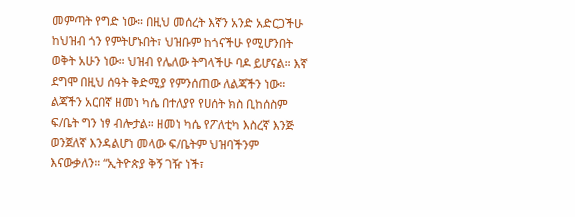መምጣት የግድ ነው። በዚህ መሰረት እኛን አንድ አድርጋችሁ ከህዝብ ጎን የምትሆኑበት፣ ህዝቡም ከጎናችሁ የሚሆንበት ወቅት አሁን ነው። ህዝብ የሌለው ትግላችሁ ባዶ ይሆናል። እኛ ደግሞ በዚህ ሰዓት ቅድሚያ የምንሰጠው ለልጃችን ነው። ልጃችን አርበኛ ዘመነ ካሴ በተለያየ የሀሰት ክስ ቢከሰስም ፍ/ቤት ግን ነፃ ብሎታል። ዘመነ ካሴ የፖለቲካ እስረኛ እንጅ ወንጀለኛ እንዳልሆነ መላው ፍ/ቤትም ህዝባችንም እናውቃለን። “ኢትዮጵያ ቅኝ ገዥ ነች፣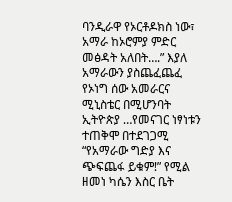ባንዲራዋ የኦርቶዶክስ ነው፣ አማራ ከኦሮምያ ምድር መፅዳት አለበት….” እያለ አማራውን ያስጨፈጨፈ የኦነግ ሰው አመራርና ሚኒስቴር በሚሆንባት ኢትዮጵያ …የመናገር ነፃነቱን ተጠቅሞ በተደገጋሚ “የአማራው ግድያ እና ጭፍጨፋ ይቁም!” የሚል ዘመነ ካሴን እስር ቤት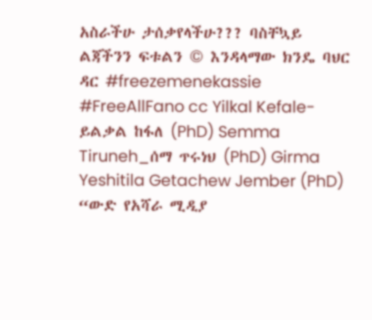አስራችሁ ታሰቃየላችሁ??? ባስቸኳይ ልጃችንን ፍቱልን © እንዳላማው ክንዴ ባህር ዳር #freezemenekassie #FreeAllFano cc Yilkal Kefale-ይልቃል ከፋለ (PhD) Semma Tiruneh_ሰማ ጥሩነህ (PhD) Girma Yeshitila Getachew Jember (PhD) “ውድ የአሻራ ሚዲያ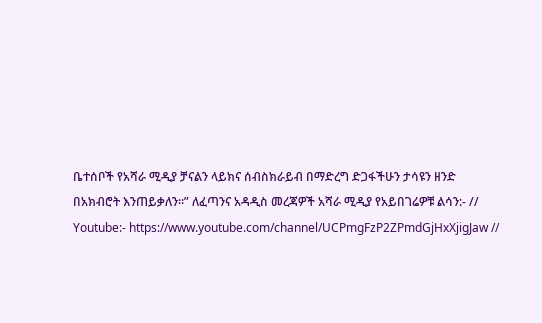ቤተሰቦች የአሻራ ሚዲያ ቻናልን ላይክና ሰብስክራይብ በማድረግ ድጋፋችሁን ታሳዩን ዘንድ በአክብሮት እንጠይቃለን።” ለፈጣንና አዳዲስ መረጃዎች አሻራ ሚዲያ የአይበገሬዎቹ ልሳን:- // Youtube:- https://www.youtube.com/channel/UCPmgFzP2ZPmdGjHxXjigJaw //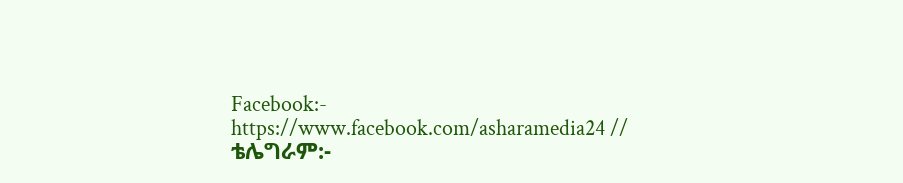Facebook:- https://www.facebook.com/asharamedia24 // ቴሌግራም:-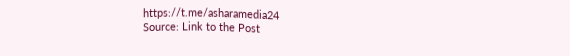https://t.me/asharamedia24
Source: Link to the Post